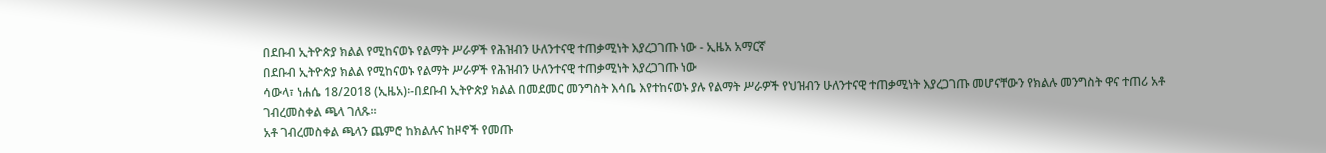በደቡብ ኢትዮጵያ ክልል የሚከናወኑ የልማት ሥራዎች የሕዝብን ሁለንተናዊ ተጠቃሚነት እያረጋገጡ ነው - ኢዜአ አማርኛ
በደቡብ ኢትዮጵያ ክልል የሚከናወኑ የልማት ሥራዎች የሕዝብን ሁለንተናዊ ተጠቃሚነት እያረጋገጡ ነው
ሳውላ፣ ነሐሴ 18/2018 (ኢዜአ)፡-በደቡብ ኢትዮጵያ ክልል በመደመር መንግስት እሳቤ እየተከናወኑ ያሉ የልማት ሥራዎች የህዝብን ሁለንተናዊ ተጠቃሚነት እያረጋገጡ መሆናቸውን የክልሉ መንግስት ዋና ተጠሪ አቶ ገብረመስቀል ጫላ ገለጹ።
አቶ ገብረመስቀል ጫላን ጨምሮ ከክልሉና ከዞኖች የመጡ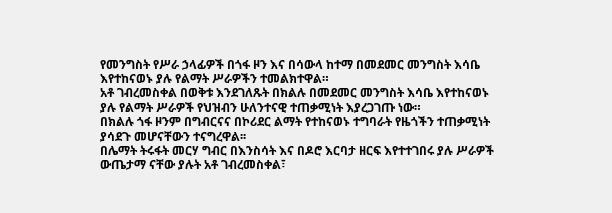የመንግስት የሥራ ኃላፊዎች በጎፋ ዞን እና በሳውላ ከተማ በመደመር መንግስት እሳቤ እየተከናወኑ ያሉ የልማት ሥራዎችን ተመልክተዋል።
አቶ ገብረመስቀል በወቅቱ እንደገለጹት በክልሉ በመደመር መንግስት እሳቤ እየተከናወኑ ያሉ የልማት ሥራዎች የህዝብን ሁለንተናዊ ተጠቃሚነት እያረጋገጡ ነው።
በክልሉ ጎፋ ዞንም በግብርናና በኮሪደር ልማት የተከናወኑ ተግባራት የዜጎችን ተጠቃሚነት ያሳደጉ መሆናቸውን ተናግረዋል፡፡
በሌማት ትሩፋት መርሃ ግብር በእንስሳት እና በዶሮ እርባታ ዘርፍ እየተተገበሩ ያሉ ሥራዎች ውጤታማ ናቸው ያሉት አቶ ገብረመስቀል፣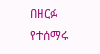በዘርፉ የተሰማሩ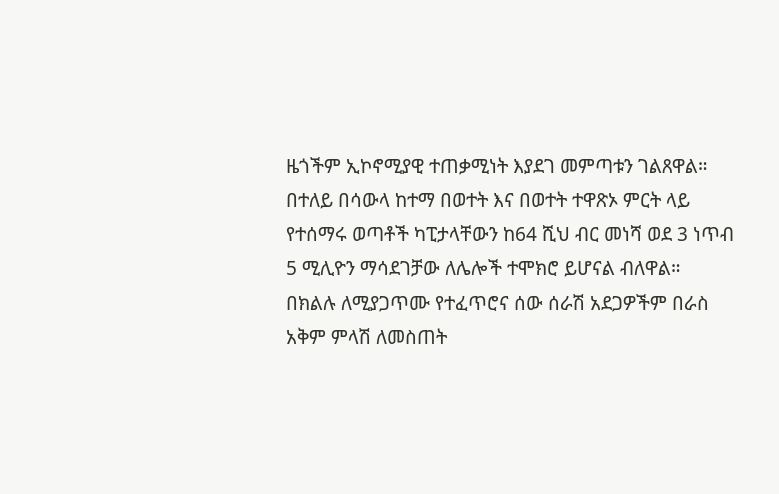ዜጎችም ኢኮኖሚያዊ ተጠቃሚነት እያደገ መምጣቱን ገልጸዋል።
በተለይ በሳውላ ከተማ በወተት እና በወተት ተዋጽኦ ምርት ላይ የተሰማሩ ወጣቶች ካፒታላቸውን ከ64 ሺህ ብር መነሻ ወደ 3 ነጥብ 5 ሚሊዮን ማሳደገቻው ለሌሎች ተሞክሮ ይሆናል ብለዋል።
በክልሉ ለሚያጋጥሙ የተፈጥሮና ሰው ሰራሽ አደጋዎችም በራስ አቅም ምላሽ ለመስጠት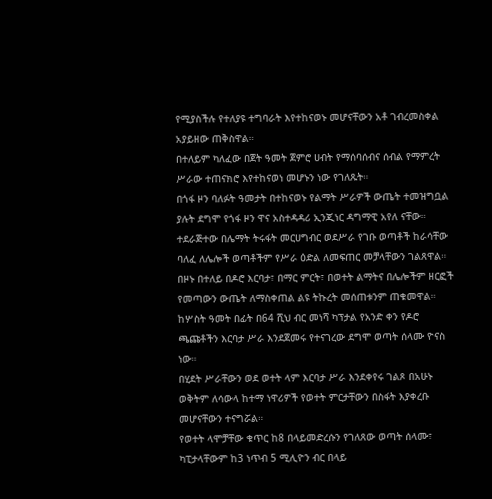የሚያስችሉ የተለያዩ ተግባራት እየተከናወኑ መሆናቸውን አቶ ገብረመስቀል አያይዘው ጠቅስዋል።
በተለይም ካለፈው በጀት ዓመት ጀምሮ ሀብት የማሰባሰብና ሰብል የማምረት ሥራው ተጠናክሮ እየተከናወነ መሆኑን ነው የገለጹት።
በጎፋ ዞን ባለፉት ዓመታት በተከናወኑ የልማት ሥራዎች ውጤት ተመዝግቧል ያሉት ደግሞ የጎፋ ዞን ዋና አስተዳዳሪ ኢንጂነር ዳግማዊ አየለ ናቸው።
ተደራጅተው በሌማት ትሩፋት መርሀግብር ወደሥራ የገቡ ወጣቶች ከራሳቸው ባለፈ ለሌሎች ወጣቶችም የሥራ ዕድል ለመፍጠር መቻላቸውን ገልጸዋል።
በዞኑ በተለይ በዶሮ እርባታ፣ በማር ምርት፣ በወተት ልማትና በሌሎችም ዘርፎች የመጣውን ውጤት ለማስቀጠል ልዩ ትኩረት መሰጠቱንም ጠቁመዋል።
ከሦስት ዓመት በፊት በ64 ሺህ ብር መነሻ ካፕታል የአንድ ቀን የዶሮ ጫጩቶችን እርባታ ሥራ እንደጀመሩ የተናገረው ደግሞ ወጣት ሰላሙ ዮናስ ነው።
በሂደት ሥራቸውን ወደ ወተት ላም እርባታ ሥራ እንደቀየሩ ገልጾ በአሁኑ ወቅትም ለሳውላ ከተማ ነዋሪዎች የወተት ምርታቸውን በስፋት እያቀረቡ መሆናቸውን ተናግሯል።
የወተት ላሞቻቸው ቁጥር ከ8 በላይመድረሱን የገለጸው ወጣት ሰላሙ፣ ካፒታላቸውም ከ3 ነጥብ 5 ሚሊዮን ብር በላይ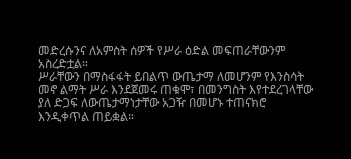መድረሱንና ለአምስት ሰዎች የሥራ ዕድል መፍጠራቸውንም አስረድቷል።
ሥራቸውን በማስፋፋት ይበልጥ ውጤታማ ለመሆንም የእንስሳት መኖ ልማት ሥራ እንደጀመሩ ጠቁሞ፣ በመንግስት እየተደረገላቸው ያለ ድጋፍ ለውጤታማነታቸው አጋዥ በመሆኑ ተጠናክሮ እንዲቀጥል ጠይቋል።